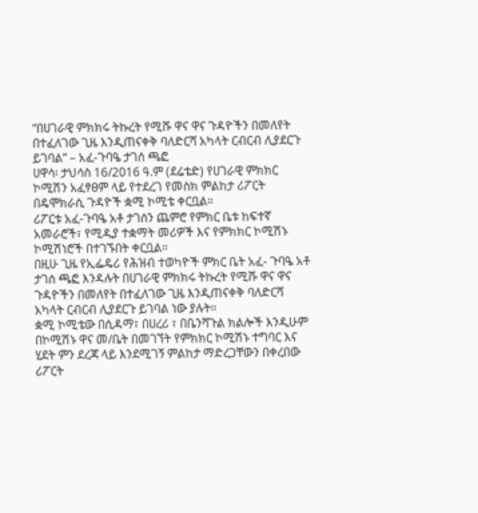“በሀገራዊ ምክክሩ ትኩረት የሚሹ ዋና ዋና ጉዳዮችን በመለየት በተፈለገው ጊዜ እንዲጠናቀቅ ባለድርሻ አካላት ርብርብ ሊያደርጉ ይገባል” – አፈ-ጉባዔ ታገሰ ጫፎ
ሀዋሳ፡ ታህሳስ 16/2016 ዓ.ም (ደሬቴድ) የሀገራዊ ምክክር ኮሚሽን አፈፃፀም ላይ የተደረገ የመስክ ምልከታ ሪፖርት በዴሞክራሲ ጉዳዮች ቋሚ ኮሚቴ ቀርቧል።
ሪፖርቱ አፈ-ጉባዔ አቶ ታገሰን ጨምሮ የምክር ቤቱ ከፍተኛ አመራሮች፣ የሚዲያ ተቋማት መሪዎች እና የምክክር ኮሚሽኑ ኮሚሽነሮች በተገኙበት ቀርቧል።
በዚሁ ጊዜ የኢፌዴሪ የሕዝብ ተወካዮች ምክር ቤት አፈ- ጉባዔ አቶ ታገሰ ጫፎ እንዳሉት በሀገራዊ ምክክሩ ትኩረት የሚሹ ዋና ዋና ጉዳዮችን በመለየት በተፈለገው ጊዜ እንዲጠናቀቅ ባለድርሻ አካላት ርብርብ ሊያደርጉ ይገባል ነው ያሉት።
ቋሚ ኮሚቴው በሲዳማ፣ በሀረሪ ፣ በቤንሻጉል ክልሎች እንዲሁም በኮሚሽኑ ዋና መ/ቤት በመገኘት የምክክር ኮሚሽኑ ተግባር እና ሂደት ምን ደረጃ ላይ እንደሚገኝ ምልከታ ማድረጋቸውን በቀረበው ሪፖርት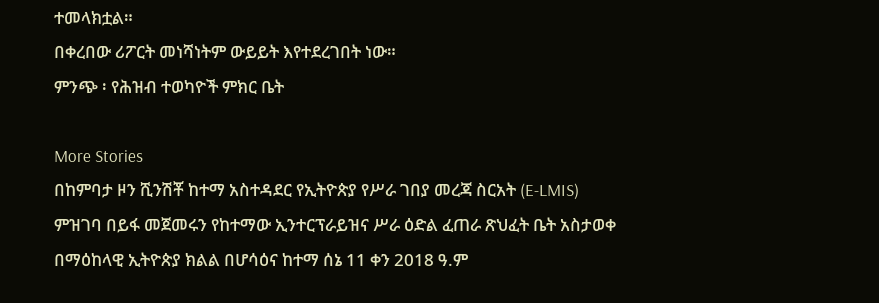ተመላክቷል።
በቀረበው ሪፖርት መነሻነትም ውይይት እየተደረገበት ነው።
ምንጭ ፡ የሕዝብ ተወካዮች ምክር ቤት

More Stories
በከምባታ ዞን ሺንሽቾ ከተማ አስተዳደር የኢትዮጵያ የሥራ ገበያ መረጃ ስርአት (E-LMIS) ምዝገባ በይፋ መጀመሩን የከተማው ኢንተርፕራይዝና ሥራ ዕድል ፈጠራ ጽህፈት ቤት አስታወቀ
በማዕከላዊ ኢትዮጵያ ክልል በሆሳዕና ከተማ ሰኔ 11 ቀን 2018 ዓ.ም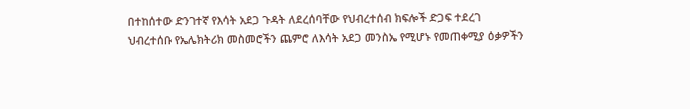በተከሰተው ድንገተኛ የእሳት አደጋ ጉዳት ለደረሰባቸው የህብረተሰብ ክፍሎች ድጋፍ ተደረገ
ህብረተሰቡ የኤሌክትሪክ መስመሮችን ጨምሮ ለእሳት አደጋ መንስኤ የሚሆኑ የመጠቀሚያ ዕቃዎችን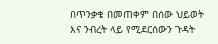በጥንቃቄ በመጠቀም በሰው ህይወት እና ንብረት ላይ የሚደርሰውን ጉዳት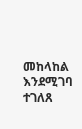መከላከል እንደሚገባ ተገለጸ